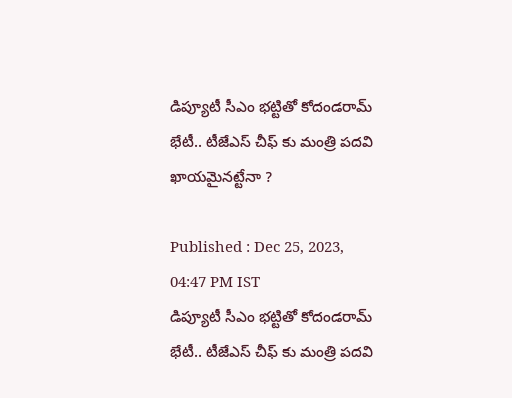డిప్యూటీ సీఎం భట్టితో కోదండరామ్ భేటీ.. టీజేఎస్ చీఫ్ కు మంత్రి పదవి ఖాయమైనట్టేనా ?

Published : Dec 25, 2023, 04:47 PM IST
డిప్యూటీ సీఎం భట్టితో కోదండరామ్ భేటీ.. టీజేఎస్ చీఫ్ కు మంత్రి పదవి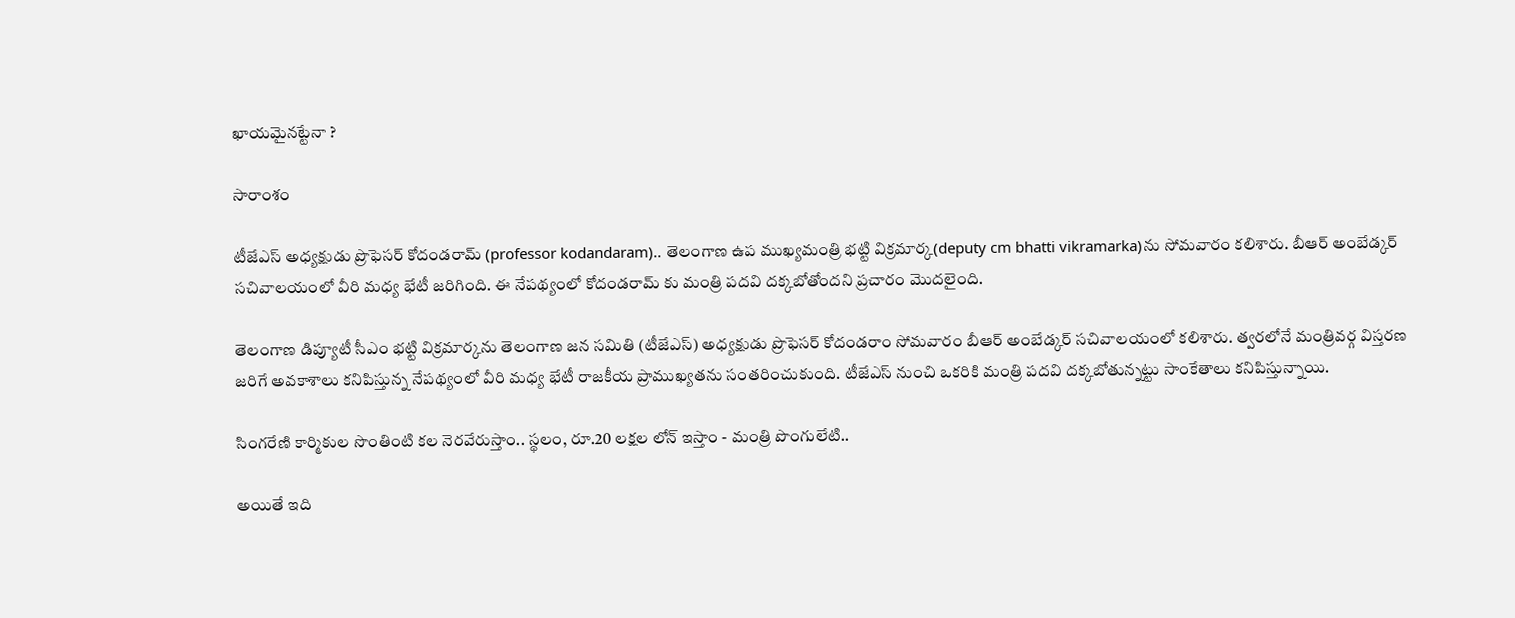ఖాయమైనట్టేనా ?

సారాంశం

టీజేఎస్ అధ్యక్షుడు ప్రొఫెసర్ కోదండరామ్ (professor kodandaram).. తెలంగాణ ఉప ముఖ్యమంత్రి భట్టి విక్రమార్క(deputy cm bhatti vikramarka)ను సోమవారం కలిశారు. బీఆర్ అంబేడ్కర్ సచివాలయంలో వీరి మధ్య భేటీ జరిగింది. ఈ నేపథ్యంలో కోదండరామ్ కు మంత్రి పదవి దక్కబోతోందని ప్రచారం మొదలైంది.

తెలంగాణ డిప్యూటీ సీఎం భట్టి విక్రమార్కను తెలంగాణ జన సమితి (టీజేఎస్) అధ్యక్షుడు ప్రొఫెసర్ కోదండరాం సోమవారం బీఆర్ అంబేడ్కర్ సచివాలయంలో కలిశారు. త్వరలోనే మంత్రివర్గ విస్తరణ జరిగే అవకాశాలు కనిపిస్తున్న నేపథ్యంలో వీరి మధ్య భేటీ రాజకీయ ప్రాముఖ్యతను సంతరించుకుంది. టీజేఎస్ నుంచి ఒకరికి మంత్రి పదవి దక్కబోతున్నట్టు సాంకేతాలు కనిపిస్తున్నాయి.

సింగరేణి కార్మికుల సొంతింటి కల నెరవేరుస్తాం.. స్థలం, రూ.20 లక్షల లోన్ ఇస్తాం - మంత్రి పొంగులేటి..

అయితే ఇది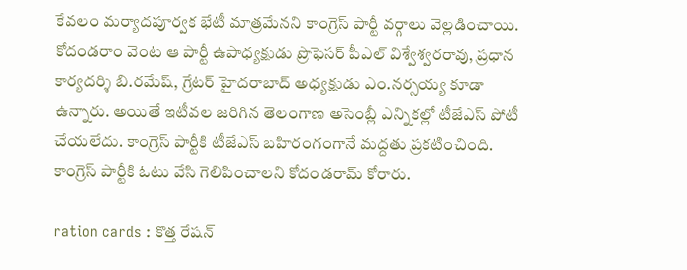కేవలం మర్యాదపూర్వక భేటీ మాత్రమేనని కాంగ్రెస్ పార్టీ వర్గాలు వెల్లడించాయి. కోదండరాం వెంట ఆ పార్టీ ఉపాధ్యక్షుడు ప్రొఫెసర్ పీఎల్ విశ్వేశ్వరరావు, ప్రధాన కార్యదర్శి బి.రమేష్, గ్రేటర్ హైదరాబాద్ అధ్యక్షుడు ఎం.నర్సయ్య కూడా ఉన్నారు. అయితే ఇటీవల జరిగిన తెలంగాణ అసెంబ్లీ ఎన్నికల్లో టీజేఎస్ పోటీ చేయలేదు. కాంగ్రెస్ పార్టీకి టీజేఎస్ బహిరంగంగానే మద్దతు ప్రకటించింది. కాంగ్రెస్ పార్టీకి ఓటు వేసి గెలిపించాలని కోదండరామ్ కోరారు.

ration cards : కొత్త రేషన్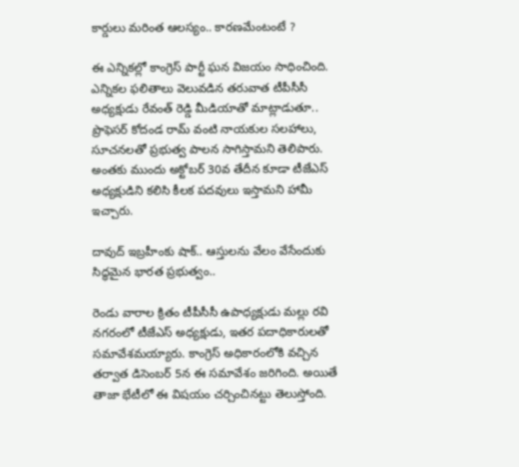కార్డులు మరింత ఆలస్యం.. కారణమేంటంటే ?

ఈ ఎన్నికల్లో కాంగ్రెస్ పార్టీ ఘన విజయం సాధించింది. ఎన్నికల ఫలితాలు వెలువడిన తరువాత టీపీసీసీ అధ్యక్షుడు రేవంత్ రెడ్డి మీడియాతో మాట్లాడుతూ.. ప్రొఫెసర్ కోదండ రామ్ వంటి నాయకుల సలహాలు, సూచనలతో ప్రభుత్వ పాలన సాగిస్తామని తెలిపారు. అంతకు ముందు అక్టోబర్ 30వ తేదీన కూడా టీజేఎస్ అధ్యక్షుడిని కలిసి కీలక పదవులు ఇస్తామని హామీ ఇచ్చారు.

దావుద్ ఇబ్రహీంకు షాక్.. ఆస్తులను వేలం వేసేందుకు సిద్ధమైన భారత ప్రభుత్వం..

రెండు వారాల క్రితం టీపీసీసీ ఉపాధ్యక్షుడు మల్లు రవి నగరంలో టీజేఎస్ అధ్యక్షుడు, ఇతర పదాధికారులతో సమావేశమయ్యారు. కాంగ్రెస్ అధికారంలోకి వచ్చిన తర్వాత డిసెంబర్ 5న ఈ సమావేశం జరిగింది. అయితే తాజా భేటీలో ఈ విషయం చర్చించినట్టు తెలుస్తోంది.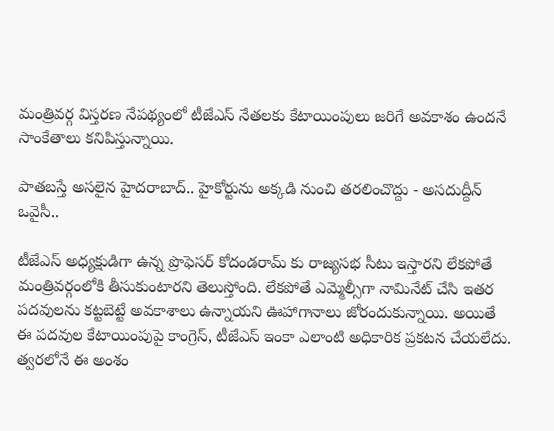మంత్రివర్గ విస్తరణ నేపథ్యంలో టీజేఎస్ నేతలకు కేటాయింపులు జరిగే అవకాశం ఉందనే సాంకేతాలు కనిపిస్తున్నాయి.

పాతబస్తే అసలైన హైదరాబాద్.. హైకోర్టును అక్కడి నుంచి తరలించొద్దు - అసదుద్దీన్ ఒవైసీ..

టీజేఎస్ అధ్యక్షుడిగా ఉన్న ప్రొఫెసర్ కోదండరామ్ కు రాజ్యసభ సీటు ఇస్తారని లేకపోతే మంత్రివర్గంలోకి తీసుకుంటారని తెలుస్తోంది. లేకపోతే ఎమ్మెల్సీగా నామినేట్ చేసి ఇతర పదవులను కట్టబెట్టే అవకాశాలు ఉన్నాయని ఊహాగానాలు జోరందుకున్నాయి. అయితే ఈ పదవుల కేటాయింపుపై కాంగ్రెస్, టీజేఎస్ ఇంకా ఎలాంటి అధికారిక ప్రకటన చేయలేదు. త్వరలోనే ఈ అంశం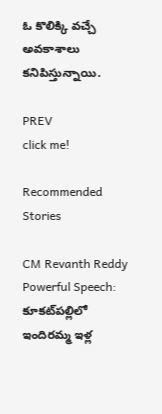ఓ కొలిక్కి వచ్చే అవకాశాలు కనిపిస్తున్నాయి.

PREV
click me!

Recommended Stories

CM Revanth Reddy Powerful Speech: కూకట్‌పల్లిలో ఇందిరమ్మ ఇళ్ల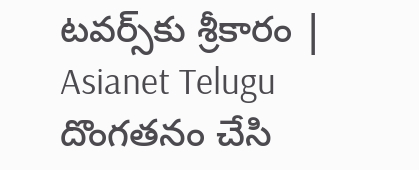టవర్స్‌కు శ్రీకారం | Asianet Telugu
దొంగతనం చేసి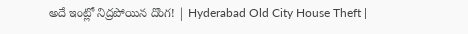అదే ఇంట్లో నిద్రపోయిన దొంగ! | Hyderabad Old City House Theft |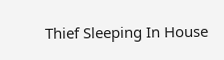Thief Sleeping In House